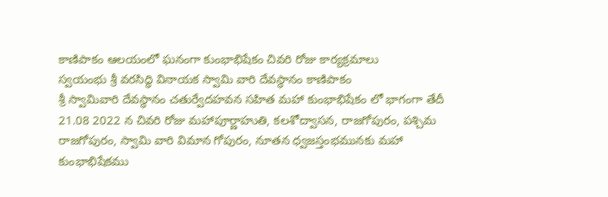కాణిపాకం ఆలయంలో ఘనంగా కుంభాభిషేకం చివరి రోజు కార్యక్రమాలు
స్వయంభు శ్రీ వరసిద్ధి వినాయక స్వామి వారి దేవస్థానం కాణిపాకం
శ్రీ స్వామివారి దేవస్థానం చతుర్వేదహవన సహిత మహా కుంభాభిషేకం లో భాగంగా తేదీ 21.08 2022 న చివరి రోజు మహాపూర్ణాహుతి, కలశోద్వాసన, రాజగోపురం, పశ్చిమ రాజగోపురం, స్వామి వారి విమాన గోపురం, నూతన ధ్వజస్తంభమునకు మహా కుంభాభిషేకము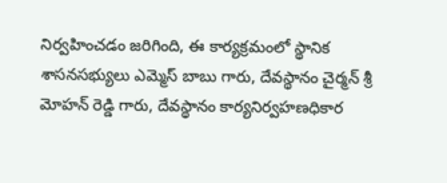నిర్వహించడం జరిగింది, ఈ కార్యక్రమంలో స్థానిక శాసనసభ్యులు ఎమ్మెస్ బాబు గారు, దేవస్థానం చైర్మన్ శ్రీ మోహన్ రెడ్డి గారు, దేవస్థానం కార్యనిర్వహణధికార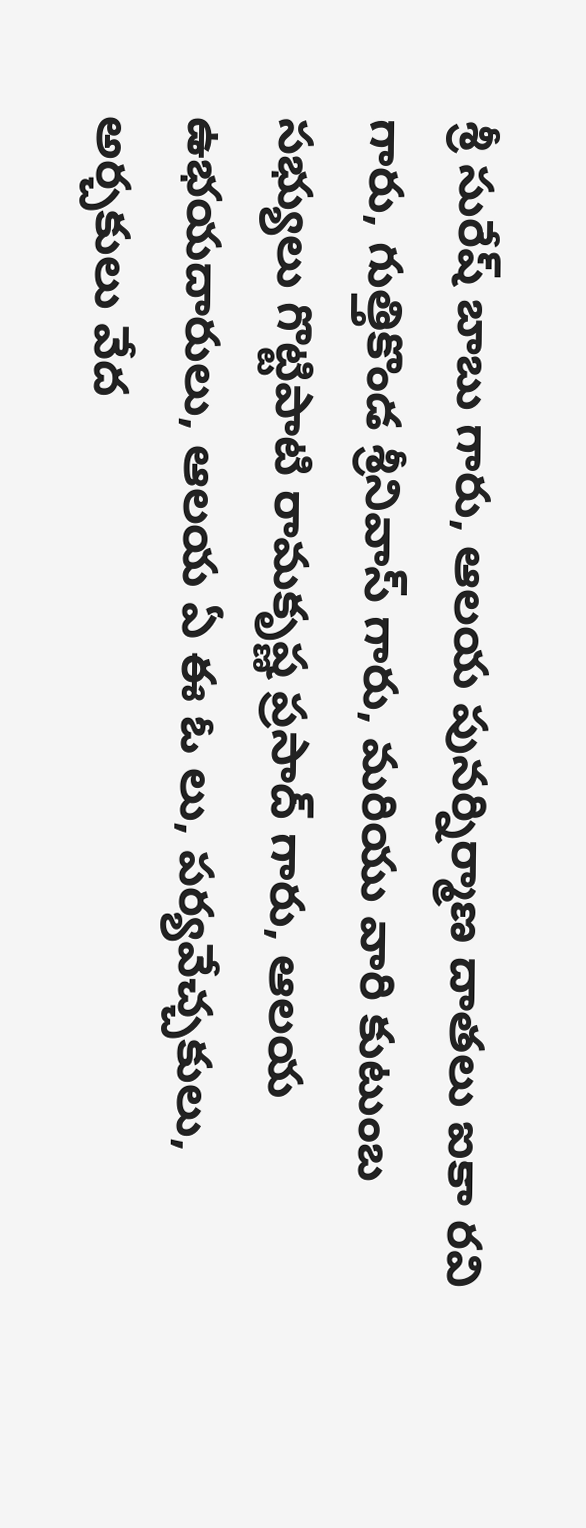శ్రీ సురేష్ బాబు గారు, ఆలయ పునర్నిర్మాణ దాతలు ఐకా రవి గారు, గుత్తికొండ శ్రీనివాస్ గారు, మరియు వారి కుటుంబ సభ్యులు గొట్టిపాటి రామకృష్ణ ప్రసాద్ గారు, ఆలయ ఉభయదారులు, ఆలయ ఏ ఈ ఓ లు, పర్యవేచ్చకులు, అర్చకులు వేద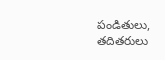పండితులు, తదితరులు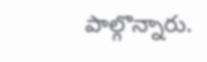పాల్గొన్నారు.